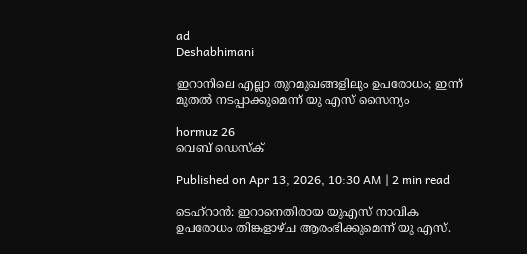ad
Deshabhimani

ഇറാനിലെ എല്ലാ തുറമുഖങ്ങളിലും ഉപരോധം; ഇന്ന് മുതൽ നടപ്പാക്കുമെന്ന് യു എസ് സൈന്യം

hormuz 26
വെബ് ഡെസ്ക്

Published on Apr 13, 2026, 10:30 AM | 2 min read

ടെഹ്‌റാൻ: ഇറാനെതിരായ യുഎസ് നാവിക ഉപരോധം തിങ്കളാഴ്ച ആരംഭിക്കുമെന്ന് യു എസ്.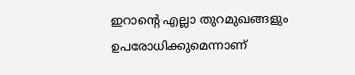ഇറാന്റെ എല്ലാ തുറമുഖങ്ങളും ഉപരോധിക്കുമെന്നാണ്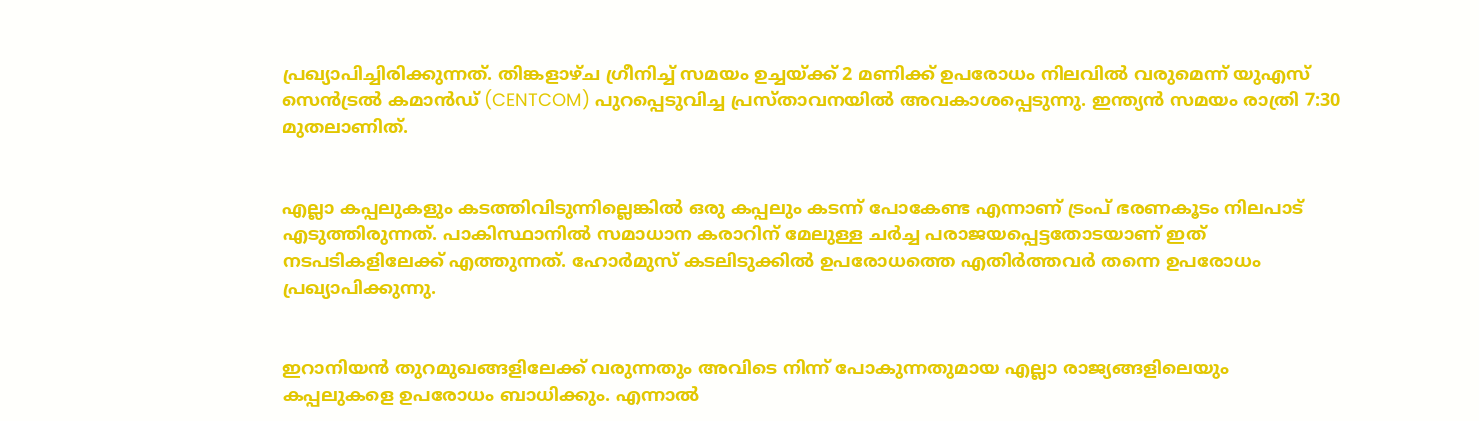പ്രഖ്യാപിച്ചിരിക്കുന്നത്. തിങ്കളാഴ്ച ഗ്രീനിച്ച് സമയം ഉച്ചയ്ക്ക് 2 മണിക്ക് ഉപരോധം നിലവിൽ വരുമെന്ന് യുഎസ് സെൻട്രൽ കമാൻഡ് (CENTCOM) പുറപ്പെടുവിച്ച പ്രസ്താവനയിൽ അവകാശപ്പെടുന്നു. ഇന്ത്യൻ സമയം രാത്രി 7:30 മുതലാണിത്.


എല്ലാ കപ്പലുകളും കടത്തിവിടുന്നില്ലെങ്കിൽ ഒരു കപ്പലും കടന്ന് പോകേണ്ട എന്നാണ് ട്രംപ് ഭരണകൂടം നിലപാട് എടുത്തിരുന്നത്. പാകിസ്ഥാനിൽ സമാധാന കരാറിന് മേലുള്ള ചര്‍ച്ച പരാജയപ്പെട്ടതോടയാണ് ഇത് നടപടികളിലേക്ക് എത്തുന്നത്. ഹോര്‍മുസ് കടലിടുക്കിൽ ഉപരോധത്തെ എതിര്‍ത്തവര്‍ തന്നെ ഉപരോധം പ്രഖ്യാപിക്കുന്നു.


ഇറാനിയൻ തുറമുഖങ്ങളിലേക്ക് വരുന്നതും അവിടെ നിന്ന് പോകുന്നതുമായ എല്ലാ രാജ്യങ്ങളിലെയും കപ്പലുകളെ ഉപരോധം ബാധിക്കും. എന്നാൽ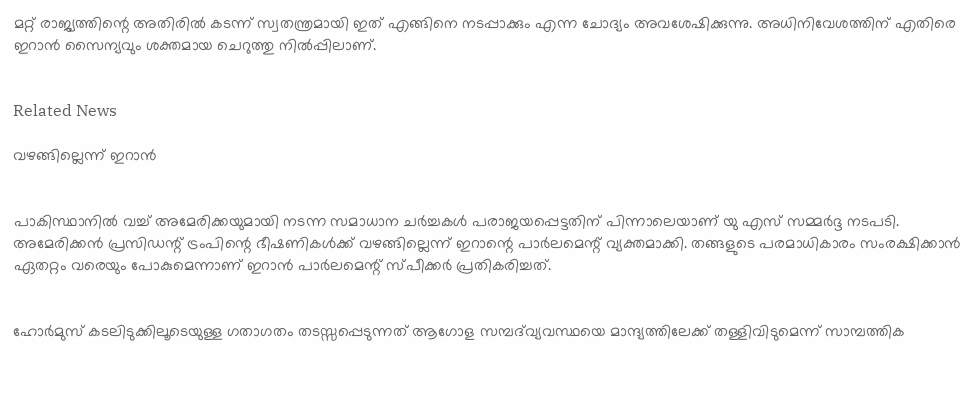മറ്റ് രാജ്യത്തിന്റെ അതിരിൽ കടന്ന് സ്വതന്ത്രമായി ഇത് എങ്ങിനെ നടപ്പാക്കും എന്ന ചോദ്യം അവശേഷിക്കുന്നു. അധിനിവേശത്തിന് എതിരെ ഇറാൻ സൈന്യവും ശക്തമായ ചെറുത്തു നിൽപ്പിലാണ്.


Related News

വഴങ്ങില്ലെന്ന് ഇറാൻ


പാകിസ്ഥാനിൽ വച്ച് അമേരിക്കയുമായി നടന്ന സമാധാന ചർച്ചകൾ പരാജയപ്പെട്ടതിന് പിന്നാലെയാണ് യു എസ് സമ്മര്‍ദ്ദ നടപടി. അമേരിക്കൻ പ്രസിഡന്റ് ട്രംപിന്റെ ഭീഷണികൾക്ക് വഴങ്ങില്ലെന്ന് ഇറാന്റെ പാർലമെന്റ് വ്യക്തമാക്കി. തങ്ങളുടെ പരമാധികാരം സംരക്ഷിക്കാൻ ഏതറ്റം വരെയും പോകുമെന്നാണ് ഇറാൻ പാര്‍ലമെന്റ് സ്പീക്കര്‍ പ്രതികരിച്ചത്.


ഹോർമുസ് കടലിടുക്കിലൂടെയുള്ള ഗതാഗതം തടസ്സപ്പെടുന്നത് ആഗോള സമ്പദ്‌വ്യവസ്ഥയെ മാന്ദ്യത്തിലേക്ക് തള്ളിവിടുമെന്ന് സാമ്പത്തിക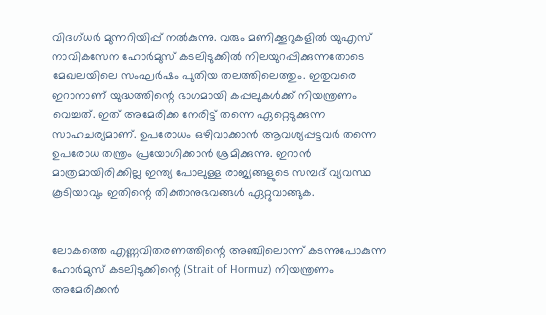വിദഗ്ധർ മുന്നറിയിപ്പ് നൽകുന്നു. വരും മണിക്കൂറുകളിൽ യുഎസ് നാവികസേന ഹോർമുസ് കടലിടുക്കിൽ നിലയുറപ്പിക്കുന്നതോടെ മേഖലയിലെ സംഘർഷം പുതിയ തലത്തിലെത്തും. ഇതുവരെ ഇറാനാണ് യുദ്ധത്തിന്റെ ഭാഗമായി കപ്പലുകൾക്ക് നിയന്ത്രണം വെച്ചത്. ഇത് അമേരിക്ക നേരിട്ട് തന്നെ ഏറ്റെടുക്കുന്ന സാഹചര്യമാണ്. ഉപരോധം ഒഴിവാക്കാൻ ആവശ്യപ്പട്ടവര്‍ തന്നെ ഉപരോധ തന്ത്രം പ്രയോഗിക്കാൻ ശ്രമിക്കുന്നു. ഇറാൻ മാത്രമായിരിക്കില്ല ഇന്ത്യ പോലുള്ള രാജ്യങ്ങളുടെ സമ്പദ് വ്യവസ്ഥ കൂടിയാവും ഇതിന്റെ തിക്താനുഭവങ്ങൾ ഏറ്റുവാങ്ങുക.


ലോകത്തെ എണ്ണവിതരണത്തിന്റെ അഞ്ചിലൊന്ന് കടന്നുപോകുന്ന ഹോർമുസ് കടലിടുക്കിന്റെ (Strait of Hormuz) നിയന്ത്രണം അമേരിക്കൻ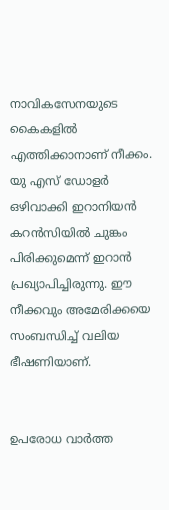നാവികസേനയുടെ കൈകളിൽ എത്തിക്കാനാണ് നീക്കം. യു എസ് ഡോളര്‍ ഒഴിവാക്കി ഇറാനിയൻ കറൻസിയിൽ ചുങ്കം പിരിക്കുമെന്ന് ഇറാൻ പ്രഖ്യാപിച്ചിരുന്നു. ഈ നീക്കവും അമേരിക്കയെ സംബന്ധിച്ച് വലിയ ഭീഷണിയാണ്.


ഉപരോധ വാർത്ത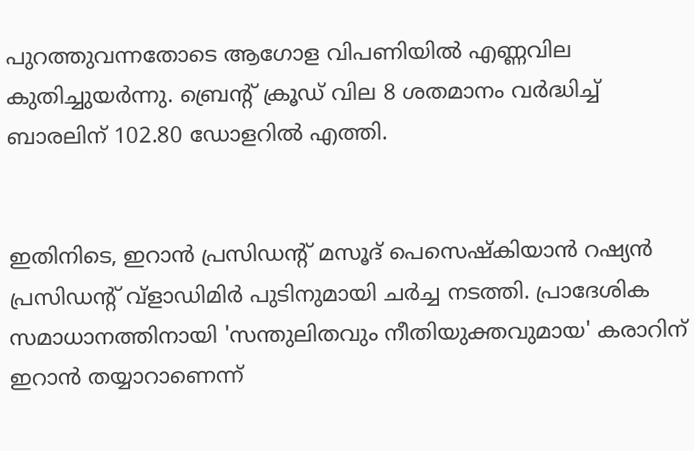പുറത്തുവന്നതോടെ ആഗോള വിപണിയിൽ എണ്ണവില കുതിച്ചുയർന്നു. ബ്രെന്റ് ക്രൂഡ് വില 8 ശതമാനം വർദ്ധിച്ച് ബാരലിന് 102.80 ഡോളറിൽ എത്തി.


ഇതിനിടെ, ഇറാൻ പ്രസിഡന്റ് മസൂദ് പെസെഷ്കിയാൻ റഷ്യൻ പ്രസിഡന്റ് വ്ളാഡിമിർ പുടിനുമായി ചര്‍ച്ച നടത്തി. പ്രാദേശിക സമാധാനത്തിനായി 'സന്തുലിതവും നീതിയുക്തവുമായ' കരാറിന് ഇറാൻ തയ്യാറാണെന്ന്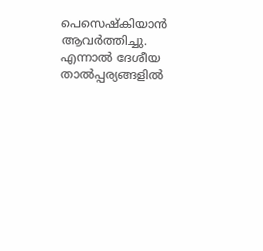പെസെഷ്കിയാൻ ആവര്‍ത്തിച്ചു. എന്നാൽ ദേശീയ താൽപ്പര്യങ്ങളിൽ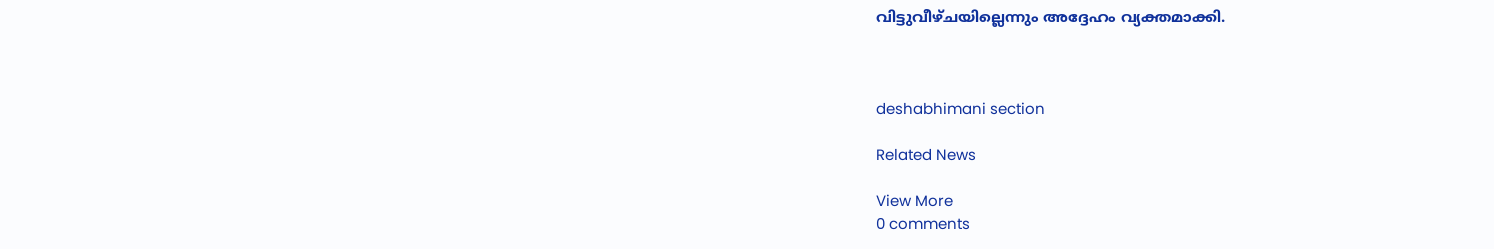വിട്ടുവീഴ്ചയില്ലെന്നും അദ്ദേഹം വ്യക്തമാക്കി.



deshabhimani section

Related News

View More
0 comments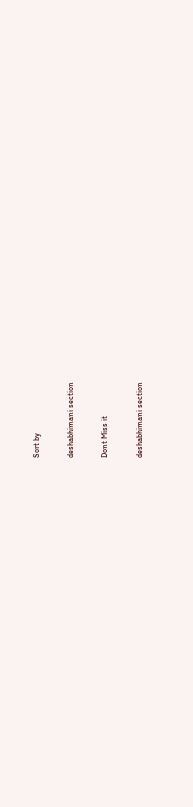Sort by

deshabhimani section

Dont Miss it

deshabhimani section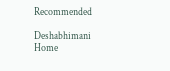Recommended

Deshabhimani
Home